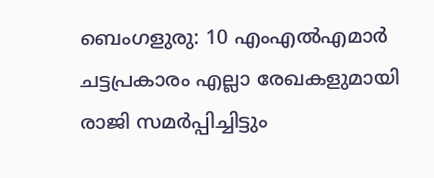ബെംഗളുരു: 10 എംഎൽഎമാർ ചട്ടപ്രകാരം എല്ലാ രേഖകളുമായി രാജി സമർപ്പിച്ചിട്ടും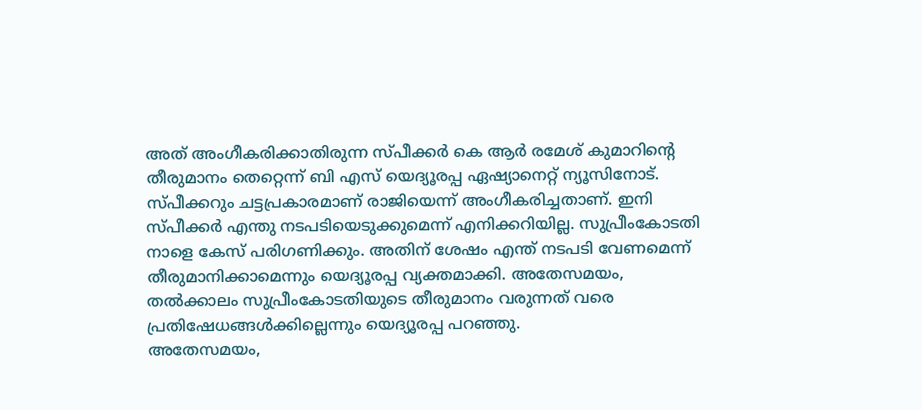അത് അംഗീകരിക്കാതിരുന്ന സ്പീക്കർ കെ ആർ രമേശ് കുമാറിന്റെ തീരുമാനം തെറ്റെന്ന് ബി എസ് യെദ്യൂരപ്പ ഏഷ്യാനെറ്റ് ന്യൂസിനോട്. സ്പീക്കറും ചട്ടപ്രകാരമാണ് രാജിയെന്ന് അംഗീകരിച്ചതാണ്. ഇനി സ്പീക്കർ എന്തു നടപടിയെടുക്കുമെന്ന് എനിക്കറിയില്ല. സുപ്രീംകോടതി നാളെ കേസ് പരിഗണിക്കും. അതിന് ശേഷം എന്ത് നടപടി വേണമെന്ന് തീരുമാനിക്കാമെന്നും യെദ്യൂരപ്പ വ്യക്തമാക്കി. അതേസമയം, തൽക്കാലം സുപ്രീംകോടതിയുടെ തീരുമാനം വരുന്നത് വരെ പ്രതിഷേധങ്ങൾക്കില്ലെന്നും യെദ്യൂരപ്പ പറഞ്ഞു.
അതേസമയം,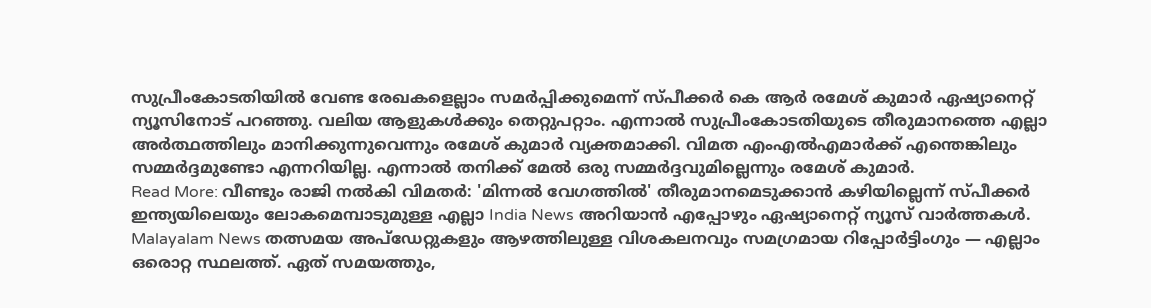സുപ്രീംകോടതിയിൽ വേണ്ട രേഖകളെല്ലാം സമർപ്പിക്കുമെന്ന് സ്പീക്കർ കെ ആർ രമേശ് കുമാർ ഏഷ്യാനെറ്റ് ന്യൂസിനോട് പറഞ്ഞു. വലിയ ആളുകൾക്കും തെറ്റുപറ്റാം. എന്നാൽ സുപ്രീംകോടതിയുടെ തീരുമാനത്തെ എല്ലാ അർത്ഥത്തിലും മാനിക്കുന്നുവെന്നും രമേശ് കുമാർ വ്യക്തമാക്കി. വിമത എംഎൽഎമാർക്ക് എന്തെങ്കിലും സമ്മർദ്ദമുണ്ടോ എന്നറിയില്ല. എന്നാൽ തനിക്ക് മേൽ ഒരു സമ്മർദ്ദവുമില്ലെന്നും രമേശ് കുമാർ.
Read More: വീണ്ടും രാജി നൽകി വിമതർ: 'മിന്നൽ വേഗത്തിൽ' തീരുമാനമെടുക്കാൻ കഴിയില്ലെന്ന് സ്പീക്കർ
ഇന്ത്യയിലെയും ലോകമെമ്പാടുമുള്ള എല്ലാ India News അറിയാൻ എപ്പോഴും ഏഷ്യാനെറ്റ് ന്യൂസ് വാർത്തകൾ. Malayalam News തത്സമയ അപ്ഡേറ്റുകളും ആഴത്തിലുള്ള വിശകലനവും സമഗ്രമായ റിപ്പോർട്ടിംഗും — എല്ലാം ഒരൊറ്റ സ്ഥലത്ത്. ഏത് സമയത്തും,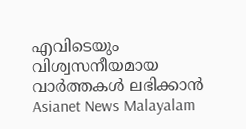എവിടെയും വിശ്വസനീയമായ വാർത്തകൾ ലഭിക്കാൻ Asianet News Malayalam